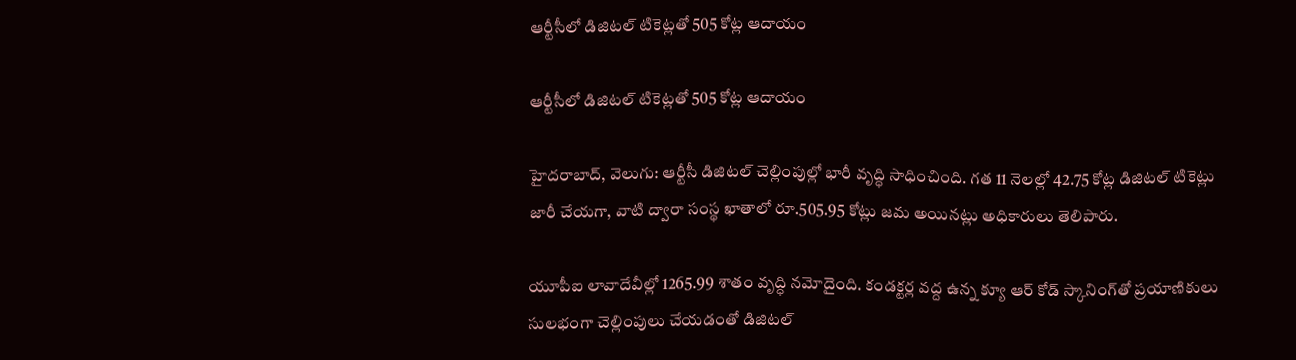ఆర్టీసీలో డిజిటల్ టికెట్లతో 505 కోట్ల ఆదాయం

ఆర్టీసీలో డిజిటల్ టికెట్లతో 505 కోట్ల ఆదాయం

హైదరాబాద్, వెలుగు: ఆర్టీసీ డిజిటల్ చెల్లింపుల్లో భారీ వృద్ధి సాధించింది. గత 11 నెలల్లో 42.75 కోట్ల డిజిటల్ టికెట్లు జారీ చేయగా, వాటి ద్వారా సంస్థ ఖాతాలో రూ.505.95 కోట్లు జమ అయినట్లు అధికారులు తెలిపారు.

యూపీఐ లావాదేవీల్లో 1265.99 శాతం వృద్ధి నమోదైంది. కండక్టర్ల వద్ద ఉన్న క్యూ ఆర్ కోడ్ స్కానింగ్‌‌తో ప్రయాణికులు సులభంగా చెల్లింపులు చేయడంతో డిజిటల్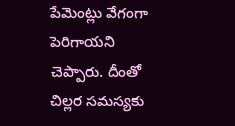పేమెంట్లు వేగంగా పెరిగాయని చెప్పారు. దీంతో చిల్లర సమస్యకు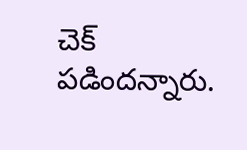చెక్ పడిందన్నారు.